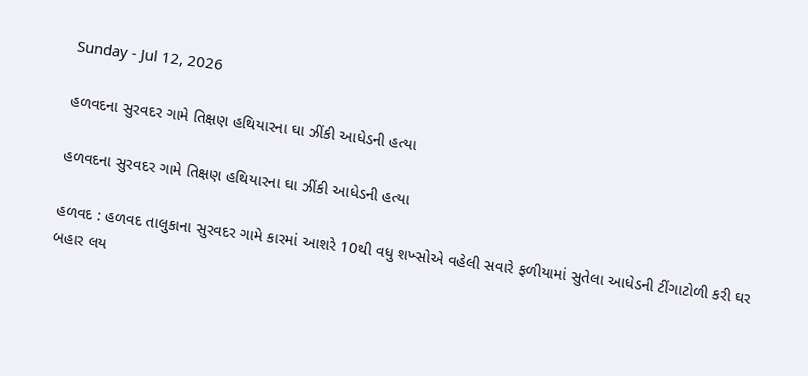Sunday - Jul 12, 2026

હળવદના સુરવદર ગામે તિક્ષણ હથિયારના ઘા ઝીંકી આધેડની હત્યા

હળવદના સુરવદર ગામે તિક્ષણ હથિયારના ઘા ઝીંકી આધેડની હત્યા

હળવદ : હળવદ તાલુકાના સુરવદર ગામે કારમાં આશરે 10થી વધુ શખ્સોએ વહેલી સવારે ફળીયામાં સુતેલા આધેડની ટીંગાટોળી કરી ઘર બહાર લય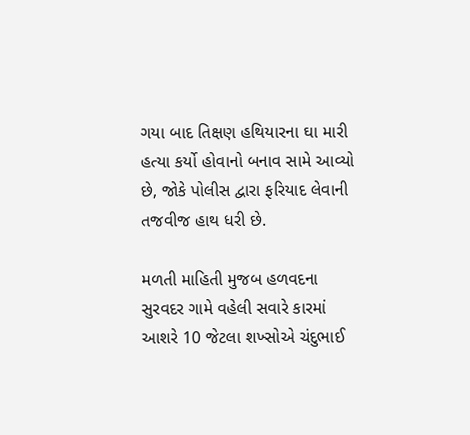ગયા બાદ તિક્ષણ હથિયારના ઘા મારી હત્યા કર્યો હોવાનો બનાવ સામે આવ્યો છે, જોકે પોલીસ દ્વારા ફરિયાદ લેવાની તજવીજ હાથ ધરી છે.

મળતી માહિતી મુજબ હળવદના સુરવદર ગામે વહેલી સવારે કારમાં આશરે 10 જેટલા શખ્સોએ ચંદુભાઈ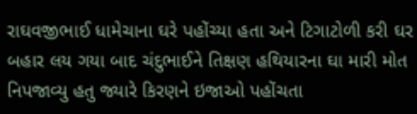રાઘવજીભાઈ ધામેચાના ઘરે પહોંચ્યા હતા અને ટિગાટોળી કરી ઘર બહાર લય ગયા બાદ ચંદુભાઈને તિક્ષણ હથિયારના ઘા મારી મોત નિપજાવ્યુ હતુ જ્યારે કિરણને ઇજાઓ પહોંચતા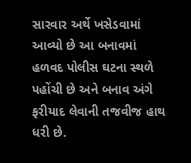સારવાર અર્થે ખસેડવામાં આવ્યો છે આ બનાવમાં હળવદ પોલીસ ઘટના સ્થળે પહોંચી છે અને બનાવ અંગે ફરીયાદ લેવાની તજવીજ હાથ ધરી છે.